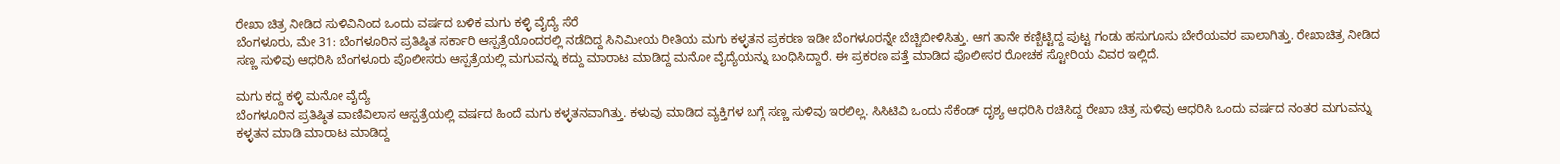ರೇಖಾ ಚಿತ್ರ ನೀಡಿದ ಸುಳಿವಿನಿಂದ ಒಂದು ವರ್ಷದ ಬಳಿಕ ಮಗು ಕಳ್ಳಿ ವೈದ್ಯೆ ಸೆರೆ
ಬೆಂಗಳೂರು, ಮೇ 31: ಬೆಂಗಳೂರಿನ ಪ್ರತಿಷ್ಠಿತ ಸರ್ಕಾರಿ ಆಸ್ಪತ್ರೆಯೊಂದರಲ್ಲಿ ನಡೆದಿದ್ದ ಸಿನಿಮೀಯ ರೀತಿಯ ಮಗು ಕಳ್ಳತನ ಪ್ರಕರಣ ಇಡೀ ಬೆಂಗಳೂರನ್ನೇ ಬೆಚ್ಚಿಬೀಳಿಸಿತ್ತು. ಆಗ ತಾನೇ ಕಣ್ಬಿಟ್ಟಿದ್ದ ಪುಟ್ಟ ಗಂಡು ಹಸುಗೂಸು ಬೇರೆಯವರ ಪಾಲಾಗಿತ್ತು. ರೇಖಾಚಿತ್ರ ನೀಡಿದ ಸಣ್ಣ ಸುಳಿವು ಆಧರಿಸಿ ಬೆಂಗಳೂರು ಪೊಲೀಸರು ಆಸ್ಪತ್ರೆಯಲ್ಲಿ ಮಗುವನ್ನು ಕದ್ದು ಮಾರಾಟ ಮಾಡಿದ್ದ ಮನೋ ವೈದ್ಯೆಯನ್ನು ಬಂಧಿಸಿದ್ದಾರೆ. ಈ ಪ್ರಕರಣ ಪತ್ತೆ ಮಾಡಿದ ಪೊಲೀಸರ ರೋಚಕ ಸ್ಟೋರಿಯ ವಿವರ ಇಲ್ಲಿದೆ.

ಮಗು ಕದ್ದ ಕಳ್ಳಿ ಮನೋ ವೈದ್ಯೆ
ಬೆಂಗಳೂರಿನ ಪ್ರತಿಷ್ಠಿತ ವಾಣಿವಿಲಾಸ ಆಸ್ಪತ್ರೆಯಲ್ಲಿ ವರ್ಷದ ಹಿಂದೆ ಮಗು ಕಳ್ಳತನವಾಗಿತ್ತು. ಕಳುವು ಮಾಡಿದ ವ್ಯಕ್ತಿಗಳ ಬಗ್ಗೆ ಸಣ್ಣ ಸುಳಿವು ಇರಲಿಲ್ಲ. ಸಿಸಿಟಿವಿ ಒಂದು ಸೆಕೆಂಡ್ ದೃಶ್ಯ ಆಧರಿಸಿ ರಚಿಸಿದ್ದ ರೇಖಾ ಚಿತ್ರ ಸುಳಿವು ಆಧರಿಸಿ ಒಂದು ವರ್ಷದ ನಂತರ ಮಗುವನ್ನು ಕಳ್ಳತನ ಮಾಡಿ ಮಾರಾಟ ಮಾಡಿದ್ದ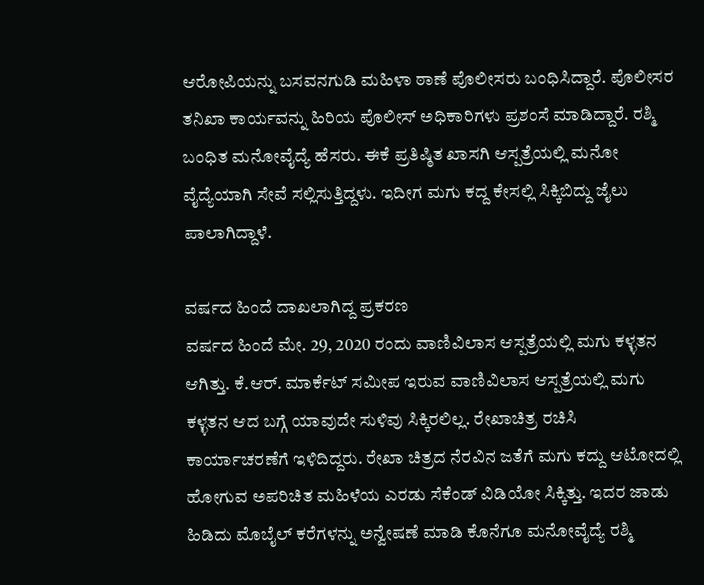ಆರೋಪಿಯನ್ನು ಬಸವನಗುಡಿ ಮಹಿಳಾ ಠಾಣೆ ಪೊಲೀಸರು ಬಂಧಿಸಿದ್ದಾರೆ. ಪೊಲೀಸರ ತನಿಖಾ ಕಾರ್ಯವನ್ನು ಹಿರಿಯ ಪೊಲೀಸ್ ಅಧಿಕಾರಿಗಳು ಪ್ರಶಂಸೆ ಮಾಡಿದ್ದಾರೆ. ರಶ್ಮಿ ಬಂಧಿತ ಮನೋವೈದ್ಯೆ ಹೆಸರು. ಈಕೆ ಪ್ರತಿಷ್ಠಿತ ಖಾಸಗಿ ಆಸ್ಪತ್ರೆಯಲ್ಲಿ ಮನೋ ವೈದ್ಯೆಯಾಗಿ ಸೇವೆ ಸಲ್ಲಿಸುತ್ತಿದ್ದಳು. ಇದೀಗ ಮಗು ಕದ್ದ ಕೇಸಲ್ಲಿ ಸಿಕ್ಕಿಬಿದ್ದು ಜೈಲು ಪಾಲಾಗಿದ್ದಾಳೆ.

ವರ್ಷದ ಹಿಂದೆ ದಾಖಲಾಗಿದ್ದ ಪ್ರಕರಣ
ವರ್ಷದ ಹಿಂದೆ ಮೇ. 29, 2020 ರಂದು ವಾಣಿವಿಲಾಸ ಆಸ್ಪತ್ರೆಯಲ್ಲಿ ಮಗು ಕಳ್ಳತನ ಆಗಿತ್ತು. ಕೆ.ಆರ್. ಮಾರ್ಕೆಟ್ ಸಮೀಪ ಇರುವ ವಾಣಿವಿಲಾಸ ಆಸ್ಪತ್ರೆಯಲ್ಲಿ ಮಗು ಕಳ್ಳತನ ಆದ ಬಗ್ಗೆ ಯಾವುದೇ ಸುಳಿವು ಸಿಕ್ಕಿರಲಿಲ್ಲ. ರೇಖಾಚಿತ್ರ ರಚಿಸಿ ಕಾರ್ಯಾಚರಣೆಗೆ ಇಳಿದಿದ್ದರು. ರೇಖಾ ಚಿತ್ರದ ನೆರವಿನ ಜತೆಗೆ ಮಗು ಕದ್ದು ಆಟೋದಲ್ಲಿ ಹೋಗುವ ಅಪರಿಚಿತ ಮಹಿಳೆಯ ಎರಡು ಸೆಕೆಂಡ್ ವಿಡಿಯೋ ಸಿಕ್ಕಿತ್ತು. ಇದರ ಜಾಡು ಹಿಡಿದು ಮೊಬೈಲ್ ಕರೆಗಳನ್ನು ಅನ್ವೇಷಣೆ ಮಾಡಿ ಕೊನೆಗೂ ಮನೋವೈದ್ಯೆ ರಶ್ಮಿ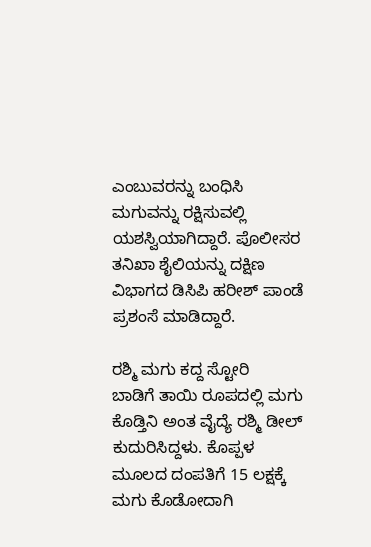ಎಂಬುವರನ್ನು ಬಂಧಿಸಿ ಮಗುವನ್ನು ರಕ್ಷಿಸುವಲ್ಲಿ ಯಶಸ್ವಿಯಾಗಿದ್ದಾರೆ. ಪೊಲೀಸರ ತನಿಖಾ ಶೈಲಿಯನ್ನು ದಕ್ಷಿಣ ವಿಭಾಗದ ಡಿಸಿಪಿ ಹರೀಶ್ ಪಾಂಡೆ ಪ್ರಶಂಸೆ ಮಾಡಿದ್ದಾರೆ.

ರಶ್ಮಿ ಮಗು ಕದ್ದ ಸ್ಟೋರಿ
ಬಾಡಿಗೆ ತಾಯಿ ರೂಪದಲ್ಲಿ ಮಗು ಕೊಡ್ತಿನಿ ಅಂತ ವೈದ್ಯೆ ರಶ್ಮಿ ಡೀಲ್ ಕುದುರಿಸಿದ್ದಳು. ಕೊಪ್ಪಳ ಮೂಲದ ದಂಪತಿಗೆ 15 ಲಕ್ಷಕ್ಕೆ ಮಗು ಕೊಡೋದಾಗಿ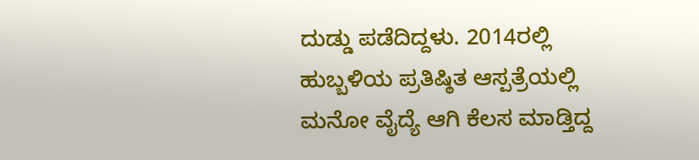ದುಡ್ಡು ಪಡೆದಿದ್ದಳು. 2014ರಲ್ಲಿ ಹುಬ್ಬಳಿಯ ಪ್ರತಿಷ್ಠಿತ ಆಸ್ಪತ್ರೆಯಲ್ಲಿ ಮನೋ ವೈದ್ಯೆ ಆಗಿ ಕೆಲಸ ಮಾಡ್ತಿದ್ದ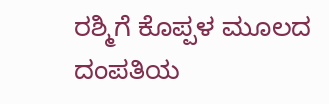ರಶ್ಮಿಗೆ ಕೊಪ್ಪಳ ಮೂಲದ ದಂಪತಿಯ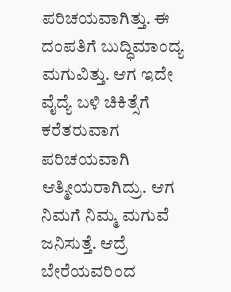ಪರಿಚಯವಾಗಿತ್ತು. ಈ ದಂಪತಿಗೆ ಬುದ್ಧಿಮಾಂದ್ಯ ಮಗುವಿತ್ತು. ಆಗ ಇದೇ ವೈದ್ಯೆ ಬಳಿ ಚಿಕಿತ್ಸೆಗೆ ಕರೆತರುವಾಗ ಪರಿಚಯವಾಗಿ ಆತ್ಮೀಯರಾಗಿದ್ರು. ಆಗ ನಿಮಗೆ ನಿಮ್ಮ ಮಗುವೆ ಜನಿಸುತ್ತೆ. ಆದ್ರೆ ಬೇರೆಯವರಿಂದ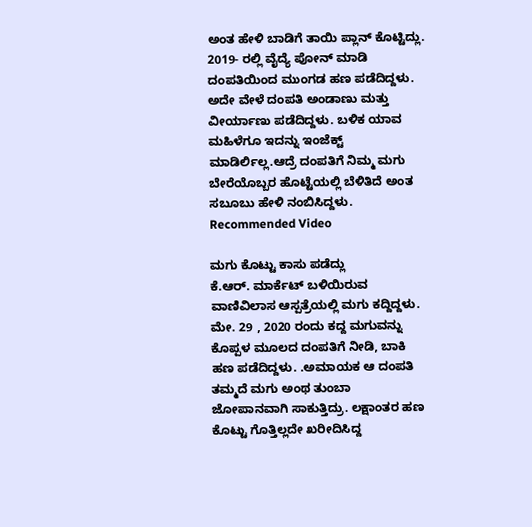ಅಂತ ಹೇಳಿ ಬಾಡಿಗೆ ತಾಯಿ ಪ್ಲಾನ್ ಕೊಟ್ಟಿದ್ಲು. 2019- ರಲ್ಲಿ ವೈದ್ಯೆ ಪೋನ್ ಮಾಡಿ ದಂಪತಿಯಿಂದ ಮುಂಗಡ ಹಣ ಪಡೆದಿದ್ದಳು. ಅದೇ ವೇಳೆ ದಂಪತಿ ಅಂಡಾಣು ಮತ್ತು ವೀರ್ಯಾಣು ಪಡೆದಿದ್ದಳು. ಬಳಿಕ ಯಾವ ಮಹಿಳೆಗೂ ಇದನ್ನು ಇಂಜೆಕ್ಟ್ ಮಾಡಿರ್ಲಿಲ್ಲ.ಆದ್ರೆ ದಂಪತಿಗೆ ನಿಮ್ಮ ಮಗು ಬೇರೆಯೊಬ್ಬರ ಹೊಟ್ಟೆಯಲ್ಲಿ ಬೆಳಿತಿದೆ ಅಂತ ಸಬೂಬು ಹೇಳಿ ನಂಬಿಸಿದ್ದಳು.
Recommended Video

ಮಗು ಕೊಟ್ಟು ಕಾಸು ಪಡೆದ್ಲು
ಕೆ.ಆರ್. ಮಾರ್ಕೆಟ್ ಬಳಿಯಿರುವ ವಾಣಿವಿಲಾಸ ಆಸ್ಪತ್ರೆಯಲ್ಲಿ ಮಗು ಕದ್ದಿದ್ದಳು. ಮೇ. 29 , 2020 ರಂದು ಕದ್ದ ಮಗುವನ್ನು ಕೊಪ್ಪಳ ಮೂಲದ ದಂಪತಿಗೆ ನೀಡಿ, ಬಾಕಿ ಹಣ ಪಡೆದಿದ್ದಳು. .ಅಮಾಯಕ ಆ ದಂಪತಿ ತಮ್ಮದೆ ಮಗು ಅಂಥ ತುಂಬಾ ಜೋಪಾನವಾಗಿ ಸಾಕುತ್ತಿದ್ರು. ಲಕ್ಷಾಂತರ ಹಣ ಕೊಟ್ಟು ಗೊತ್ತಿಲ್ಲದೇ ಖರೀದಿಸಿದ್ದ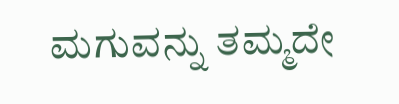ಮಗುವನ್ನು ತಮ್ಮದೇ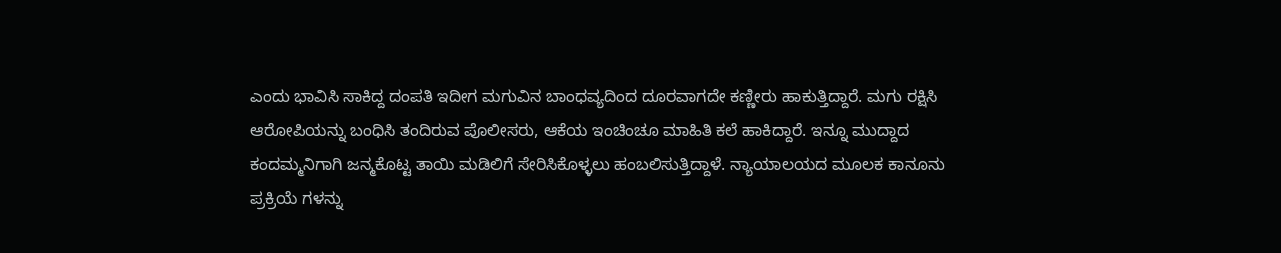ಎಂದು ಭಾವಿಸಿ ಸಾಕಿದ್ದ ದಂಪತಿ ಇದೀಗ ಮಗುವಿನ ಬಾಂಧವ್ಯದಿಂದ ದೂರವಾಗದೇ ಕಣ್ಣೀರು ಹಾಕುತ್ತಿದ್ದಾರೆ. ಮಗು ರಕ್ಷಿಸಿ ಆರೋಪಿಯನ್ನು ಬಂಧಿಸಿ ತಂದಿರುವ ಪೊಲೀಸರು, ಆಕೆಯ ಇಂಚಿಂಚೂ ಮಾಹಿತಿ ಕಲೆ ಹಾಕಿದ್ದಾರೆ. ಇನ್ನೂ ಮುದ್ದಾದ ಕಂದಮ್ಮನಿಗಾಗಿ ಜನ್ಮಕೊಟ್ಟ ತಾಯಿ ಮಡಿಲಿಗೆ ಸೇರಿಸಿಕೊಳ್ಳಲು ಹಂಬಲಿಸುತ್ತಿದ್ದಾಳೆ. ನ್ಯಾಯಾಲಯದ ಮೂಲಕ ಕಾನೂನು ಪ್ರಕ್ರಿಯೆ ಗಳನ್ನು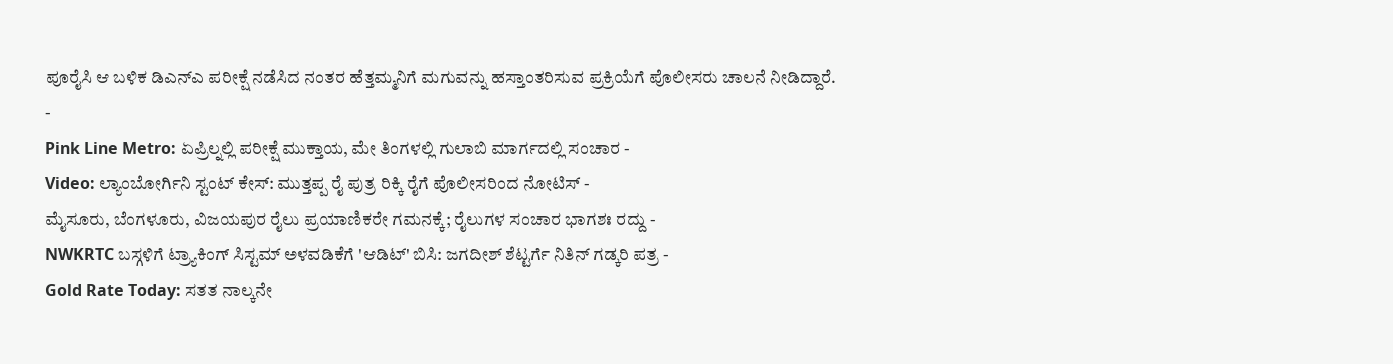ಪೂರೈಸಿ ಆ ಬಳಿಕ ಡಿಎನ್ಎ ಪರೀಕ್ಷೆ ನಡೆಸಿದ ನಂತರ ಹೆತ್ತಮ್ಮನಿಗೆ ಮಗುವನ್ನು ಹಸ್ತಾಂತರಿಸುವ ಪ್ರಕ್ರಿಯೆಗೆ ಪೊಲೀಸರು ಚಾಲನೆ ನೀಡಿದ್ದಾರೆ.
-
Pink Line Metro: ಏಪ್ರಿಲ್ನಲ್ಲಿ ಪರೀಕ್ಷೆ ಮುಕ್ತಾಯ, ಮೇ ತಿಂಗಳಲ್ಲಿ ಗುಲಾಬಿ ಮಾರ್ಗದಲ್ಲಿ ಸಂಚಾರ -
Video: ಲ್ಯಾಂಬೋರ್ಗಿನಿ ಸ್ಟಂಟ್ ಕೇಸ್: ಮುತ್ತಪ್ಪ ರೈ ಪುತ್ರ ರಿಕ್ಕಿ ರೈಗೆ ಪೊಲೀಸರಿಂದ ನೋಟಿಸ್ -
ಮೈಸೂರು, ಬೆಂಗಳೂರು, ವಿಜಯಪುರ ರೈಲು ಪ್ರಯಾಣಿಕರೇ ಗಮನಕ್ಕೆ; ರೈಲುಗಳ ಸಂಚಾರ ಭಾಗಶಃ ರದ್ದು -
NWKRTC ಬಸ್ಗಳಿಗೆ ಟ್ರ್ಯಾಕಿಂಗ್ ಸಿಸ್ಟಮ್ ಅಳವಡಿಕೆಗೆ 'ಆಡಿಟ್' ಬಿಸಿ: ಜಗದೀಶ್ ಶೆಟ್ಟರ್ಗೆ ನಿತಿನ್ ಗಡ್ಕರಿ ಪತ್ರ -
Gold Rate Today: ಸತತ ನಾಲ್ಕನೇ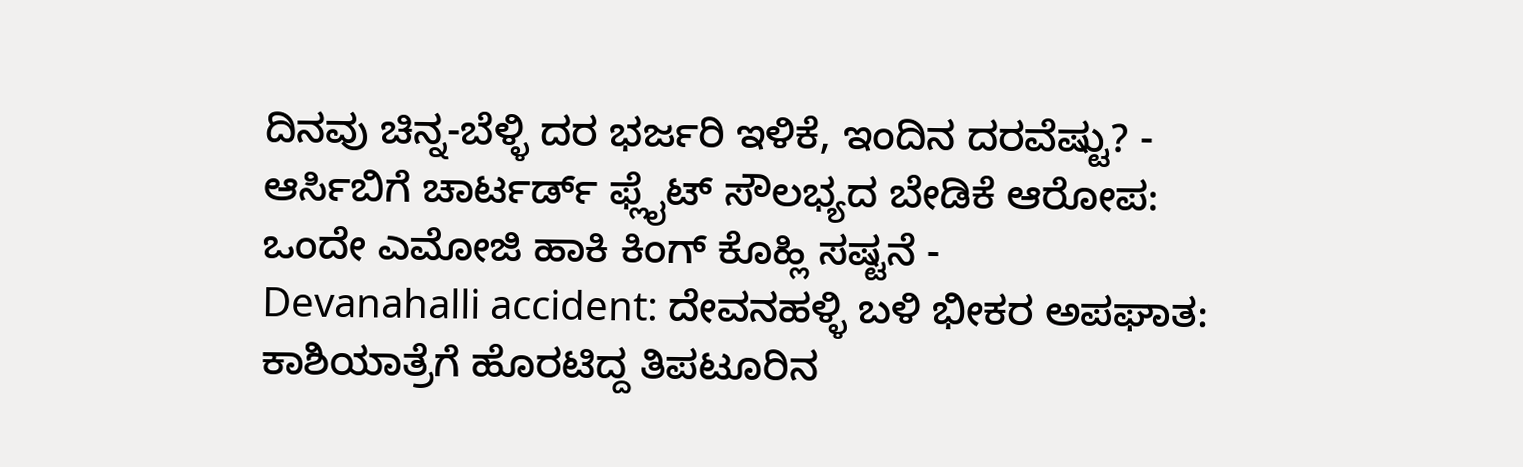ದಿನವು ಚಿನ್ನ-ಬೆಳ್ಳಿ ದರ ಭರ್ಜರಿ ಇಳಿಕೆ, ಇಂದಿನ ದರವೆಷ್ಟು? -
ಆರ್ಸಿಬಿಗೆ ಚಾರ್ಟರ್ಡ್ ಫ್ಲೈಟ್ ಸೌಲಭ್ಯದ ಬೇಡಿಕೆ ಆರೋಪ: ಒಂದೇ ಎಮೋಜಿ ಹಾಕಿ ಕಿಂಗ್ ಕೊಹ್ಲಿ ಸಷ್ಟನೆ -
Devanahalli accident: ದೇವನಹಳ್ಳಿ ಬಳಿ ಭೀಕರ ಅಪಘಾತ: ಕಾಶಿಯಾತ್ರೆಗೆ ಹೊರಟಿದ್ದ ತಿಪಟೂರಿನ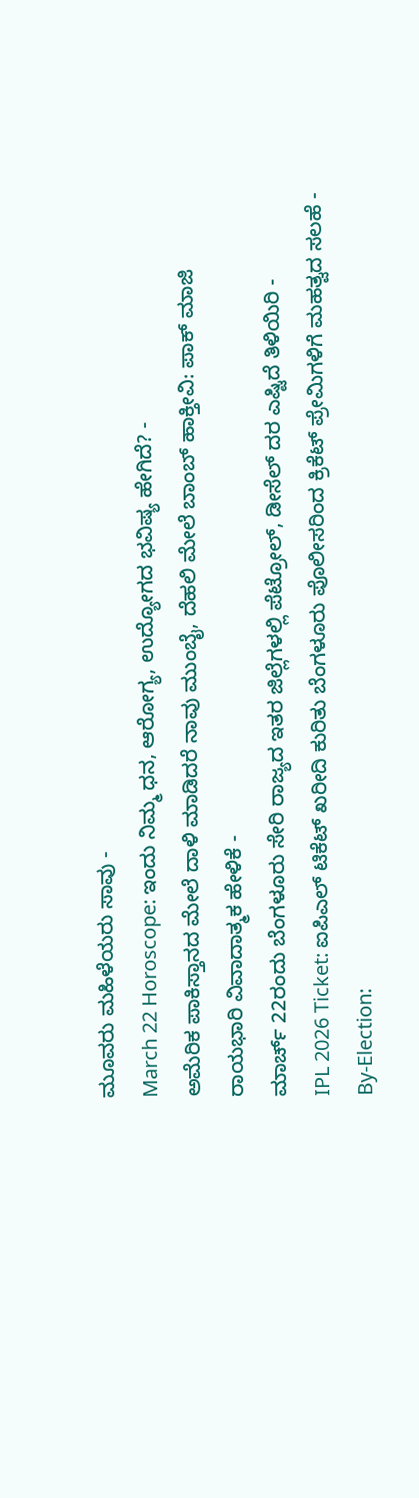ಮೂವರು ಮಹಿಳೆಯರು ಸಾವು -
March 22 Horoscope: ಇಂದು ನಿಮ್ಮ ಧನ, ಆರೋಗ್ಯ, ಉದ್ಯೋಗದ ಭವಿಷ್ಯ ಹೇಗಿದೆ? -
ಅಮೆರಿಕ ಪಾಕಿಸ್ತಾನದ ಮೇಲೆ ದಾಳಿ ಮಾಡಿದರೆ ನಾವು ಮುಂಬೈ, ದೆಹಲಿ ಮೇಲೆ ಬಾಂಬ್ ಹಾಕ್ತೀವಿ: ಪಾಕ್ ಮಾಜಿ ರಾಯಭಾರಿ ವಿವಾದಾತ್ಮಕ ಹೇಳಿಕೆ -
ಮಾರ್ಚ್ 22ರಂದು ಬೆಂಗಳೂರು ಸೇರಿ ರಾಜ್ಯದ ಇತರ ಜಿಲ್ಲೆಗಳಲ್ಲಿ ಪೆಟ್ರೋಲ್, ಡೀಸೆಲ್ ದರ ಎಷ್ಟಿದೆ ತಿಳಿಯಿರಿ -
IPL 2026 Ticket: ಐಪಿಎಲ್ ಟಿಕೆಟ್ ಖರೀದಿ ಕುರಿತು ಬೆಂಗಳೂರು ಪೊಲೀಸರಿಂದ ಕ್ರಿಕೆಟ್ ಪ್ರೇಮಿಗಳಿಗೆ ಮಹತ್ವದ ಸಲಹೆ -
By-Election: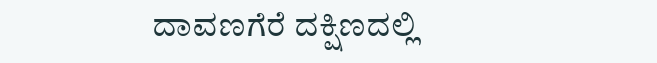ದಾವಣಗೆರೆ ದಕ್ಷಿಣದಲ್ಲಿ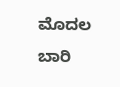ಮೊದಲ ಬಾರಿ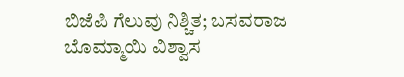ಬಿಜೆಪಿ ಗೆಲುವು ನಿಶ್ಚಿತ; ಬಸವರಾಜ ಬೊಮ್ಮಾಯಿ ವಿಶ್ವಾಸ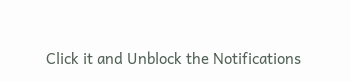Click it and Unblock the Notifications